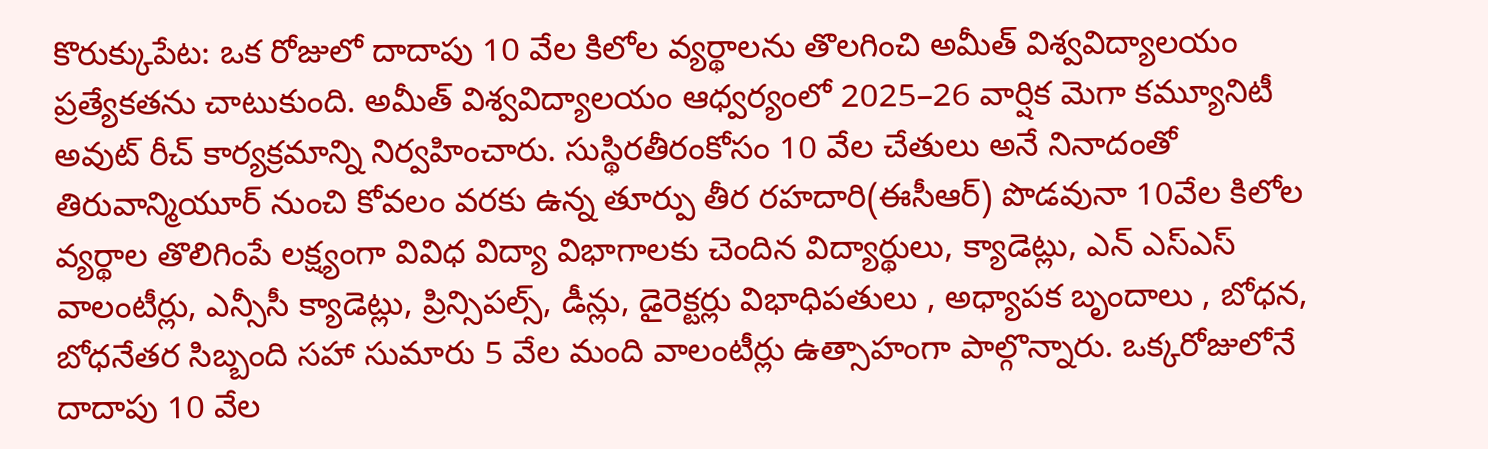కొరుక్కుపేట: ఒక రోజులో దాదాపు 10 వేల కిలోల వ్యర్థాలను తొలగించి అమీత్ విశ్వవిద్యాలయం ప్రత్యేకతను చాటుకుంది. అమీత్ విశ్వవిద్యాలయం ఆధ్వర్యంలో 2025–26 వార్షిక మెగా కమ్యూనిటీ అవుట్ రీచ్ కార్యక్రమాన్ని నిర్వహించారు. సుస్థిరతీరంకోసం 10 వేల చేతులు అనే నినాదంతో తిరువాన్మియూర్ నుంచి కోవలం వరకు ఉన్న తూర్పు తీర రహదారి(ఈసీఆర్) పొడవునా 10వేల కిలోల వ్యర్థాల తొలిగింపే లక్ష్యంగా వివిధ విద్యా విభాగాలకు చెందిన విద్యార్థులు, క్యాడెట్లు, ఎన్ ఎస్ఎస్ వాలంటీర్లు, ఎన్సీసీ క్యాడెట్లు, ప్రిన్సిపల్స్, డీన్లు, డైరెక్టర్లు విభాధిపతులు , అధ్యాపక బృందాలు , బోధన, బోధనేతర సిబ్బంది సహా సుమారు 5 వేల మంది వాలంటీర్లు ఉత్సాహంగా పాల్గొన్నారు. ఒక్కరోజులోనే దాదాపు 10 వేల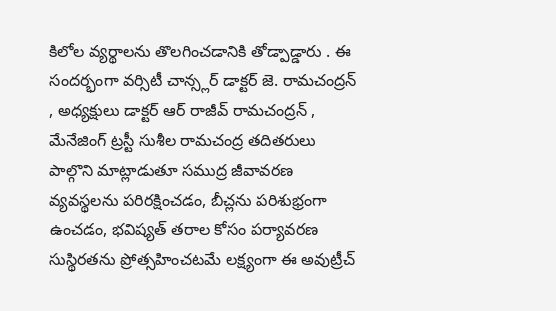కిలోల వ్యర్థాలను తొలగించడానికి తోడ్పాడ్డారు . ఈ సందర్భంగా వర్సిటీ చాన్స్లర్ డాక్టర్ జె. రామచంద్రన్ , అధ్యక్షులు డాక్టర్ ఆర్ రాజీవ్ రామచంద్రన్ , మేనేజింగ్ ట్రస్టీ సుశీల రామచంద్ర తదితరులు పాల్గొని మాట్లాడుతూ సముద్ర జీవావరణ వ్యవస్థలను పరిరక్షించడం, బీచ్లను పరిశుభ్రంగా ఉంచడం, భవిష్యత్ తరాల కోసం పర్యావరణ సుస్థిరతను ప్రోత్సహించటమే లక్ష్యంగా ఈ అవుట్రీచ్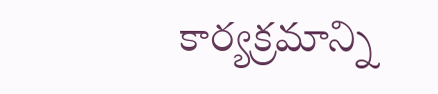కార్యక్రమాన్ని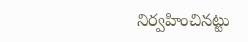నిర్వహించినట్టు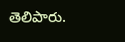తెలిపారు.